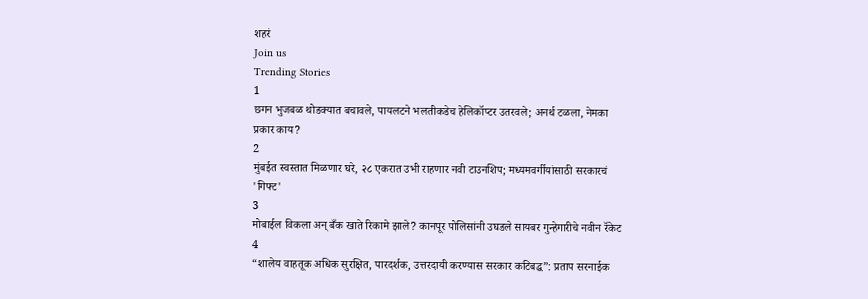शहरं
Join us
Trending Stories
1
छगन भुजबळ थोडक्यात बचावले, पायलटने भलतीकडेच हेलिकॉप्टर उतरवले; अनर्थ टळला, नेमका प्रकार काय?
2
मुंबईत स्वस्तात मिळणार घरे, २८ एकरात उभी राहणार नवी टाउनशिप; मध्यमवर्गीयांसाठी सरकारचं 'गिफ्ट'
3
मोबाईल विकला अन् बँक खाते रिकामे झाले? कानपूर पोलिसांनी उघडले सायबर गुन्हेगारीचे नवीन रॅकेट
4
“शालेय वाहतूक अधिक सुरक्षित, पारदर्शक, उत्तरदायी करण्यास सरकार कटिबद्ध”: प्रताप सरनाईक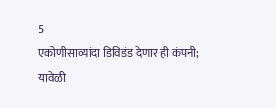5
एकोणीसाव्यांदा डिविडंड देणार ही कंपनी; यावेळी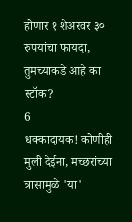होणार १ शेअरवर ३० रुपयांचा फायदा, तुमच्याकडे आहे का स्टॉक?
6
धक्कादायक! कोणीही मुली देईना, मच्छरांच्या त्रासामुळे 'या'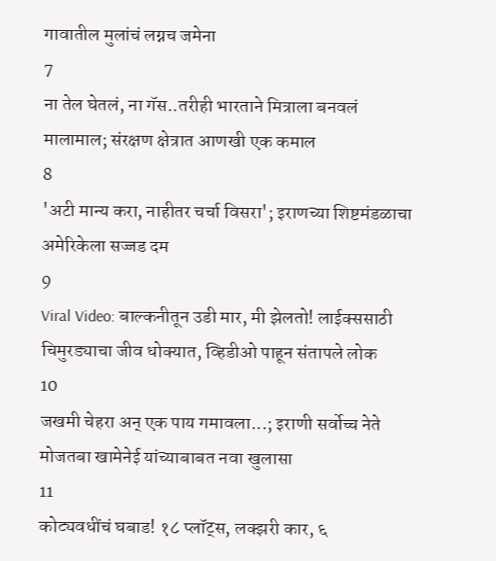गावातील मुलांचं लग्नच जमेना
7
ना तेल घेतलं, ना गॅस..तरीही भारताने मित्राला बनवलं मालामाल; संरक्षण क्षेत्रात आणखी एक कमाल
8
'अटी मान्य करा, नाहीतर चर्चा विसरा'; इराणच्या शिष्टमंडळाचा अमेरिकेला सज्जड दम
9
Viral Video: बाल्कनीतून उडी मार, मी झेलतो! लाईक्ससाठी चिमुरड्याचा जीव धोक्यात, व्हिडीओ पाहून संतापले लोक
10
जखमी चेहरा अन् एक पाय गमावला...; इराणी सर्वोच्च नेते मोजतबा खामेनेई यांच्याबाबत नवा खुलासा
11
कोट्यवधींचं घबाड! १८ प्लॉट्स, लक्झरी कार, ६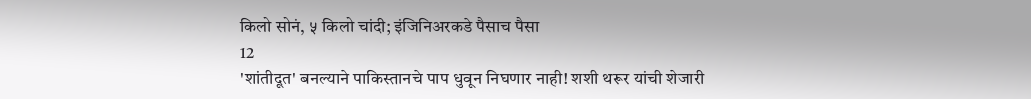किलो सोनं, ५ किलो चांदी; इंजिनिअरकडे पैसाच पैसा
12
'शांतीदूत' बनल्याने पाकिस्तानचे पाप धुवून निघणार नाही! शशी थरूर यांची शेजारी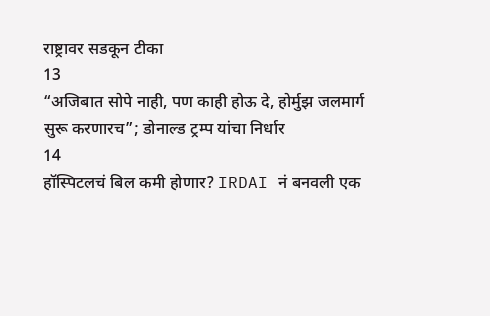राष्ट्रावर सडकून टीका
13
“अजिबात सोपे नाही, पण काही होऊ दे, होर्मुझ जलमार्ग सुरू करणारच”; डोनाल्ड ट्रम्प यांचा निर्धार
14
हॉस्पिटलचं बिल कमी होणार? IRDAI नं बनवली एक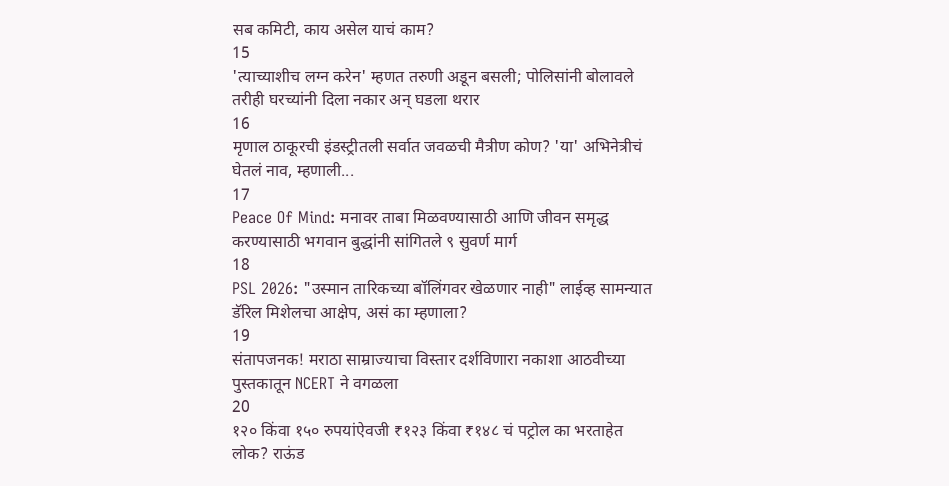सब कमिटी, काय असेल याचं काम?
15
'त्याच्याशीच लग्न करेन' म्हणत तरुणी अडून बसली; पोलिसांनी बोलावले तरीही घरच्यांनी दिला नकार अन् घडला थरार
16
मृणाल ठाकूरची इंडस्ट्रीतली सर्वात जवळची मैत्रीण कोण? 'या' अभिनेत्रीचं घेतलं नाव, म्हणाली...
17
Peace Of Mind: मनावर ताबा मिळवण्यासाठी आणि जीवन समृद्ध करण्यासाठी भगवान बुद्धांनी सांगितले ९ सुवर्ण मार्ग
18
PSL 2026: "उस्मान तारिकच्या बॉलिंगवर खेळणार नाही" लाईव्ह सामन्यात डॅरिल मिशेलचा आक्षेप, असं का म्हणाला?
19
संतापजनक! मराठा साम्राज्याचा विस्तार दर्शविणारा नकाशा आठवीच्या पुस्तकातून NCERT ने वगळला
20
१२० किंवा १५० रुपयांऐवजी ₹१२३ किंवा ₹१४८ चं पट्रोल का भरताहेत लोक? राऊंड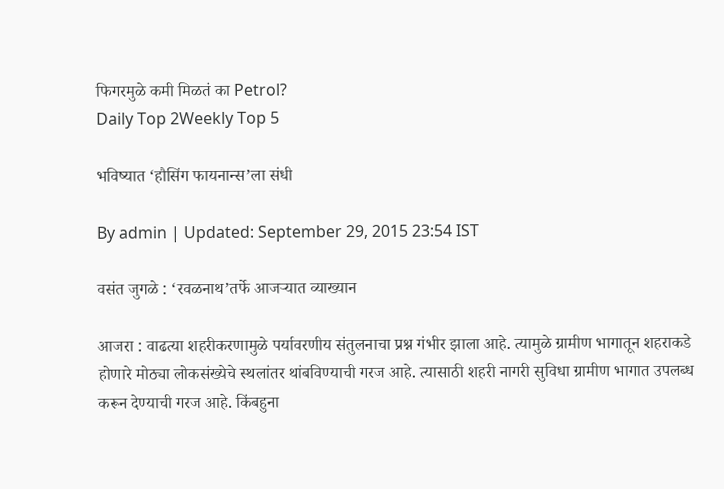फिगरमुळे कमी मिळतं का Petrol?
Daily Top 2Weekly Top 5

भविष्यात ‘हौसिंग फायनान्स’ला संधी

By admin | Updated: September 29, 2015 23:54 IST

वसंत जुगळे : ‘रवळनाथ’तर्फे आजऱ्यात व्याख्यान

आजरा : वाढत्या शहरीकरणामुळे पर्यावरणीय संतुलनाचा प्रश्न गंभीर झाला आहे. त्यामुळे ग्रामीण भागातून शहराकडे होणारे मोठ्या लोकसंख्येचे स्थलांतर थांबविण्याची गरज आहे. त्यासाठी शहरी नागरी सुविधा ग्रामीण भागात उपलब्ध करून देण्याची गरज आहे. किंबहुना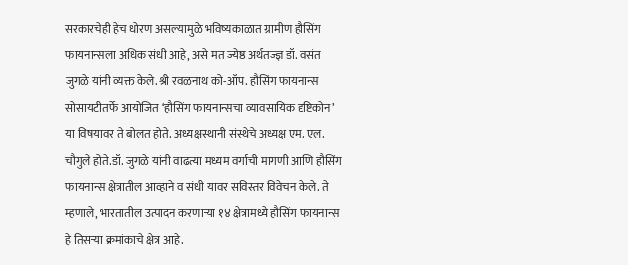सरकारचेही हेच धोरण असल्यामुळे भविष्यकाळात ग्रामीण हौसिंग फायनान्सला अधिक संधी आहे, असे मत ज्येष्ठ अर्थतज्ज्ञ डॉ. वसंत जुगळे यांनी व्यक्त केले.श्री रवळनाथ को-ऑप. हौसिंग फायनान्स सोसायटीतर्फे आयोजित ‘हौसिंग फायनान्सचा व्यावसायिक दृष्टिकोन’ या विषयावर ते बोलत होते. अध्यक्षस्थानी संस्थेचे अध्यक्ष एम. एल. चौगुले होते.डॉ. जुगळे यांनी वाढत्या मध्यम वर्गाची मागणी आणि हौसिंग फायनान्स क्षेत्रातील आव्हाने व संधी यावर सविस्तर विवेचन केले. ते म्हणाले, भारतातील उत्पादन करणाऱ्या १४ क्षेत्रामध्ये हौसिंग फायनान्स हे तिसऱ्या क्रमांकाचे क्षेत्र आहे.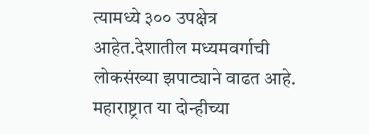त्यामध्ये ३०० उपक्षेत्र आहेत.देशातील मध्यमवर्गाची लोकसंख्या झपाट्याने वाढत आहे. महाराष्ट्रात या दोन्हीच्या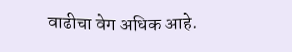वाढीचा वेग अधिक आहे.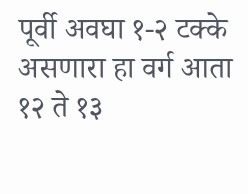पूर्वी अवघा १-२ टक्के असणारा हा वर्ग आता १२ ते १३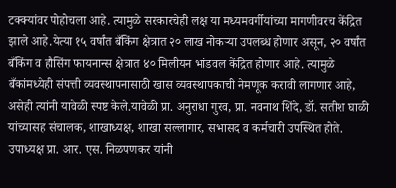टक्क्यांवर पोहोचला आहे. त्यामुळे सरकारचेही लक्ष या मध्यमवर्गीयांच्या मागणीवरच केंद्रित झाले आहे.येत्या १५ वर्षांत बँकिंग क्षेत्रात २० लाख नोकऱ्या उपलब्ध होणार असून, २० वर्षांत बँकिंग व हौसिंग फायनान्स क्षेत्रात ४० मिलीयन भांडवल केंद्रित होणार आहे. त्यामुळे बँकांमध्येही संपत्ती व्यवस्थापनासाठी खास व्यवस्थापकाची नेमणूक करावी लागणार आहे, असेही त्यांनी यावेळी स्पष्ट केले.यावेळी प्रा. अनुराधा गुरव, प्रा. नवनाथ शिंदे, डॉ. सतीश घाळी यांच्यासह संचालक, शाखाध्यक्ष, शाखा सल्लागार, सभासद व कर्मचारी उपस्थित होते. उपाध्यक्ष प्रा. आर. एस. निळपणकर यांनी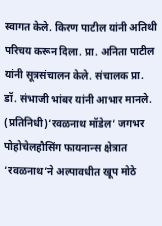स्वागत केले. किरण पाटील यांनी अतिथी परिचय करून दिला. प्रा. अनिता पाटील यांनी सूत्रसंचालन केले. संचालक प्रा. डॉ. संभाजी भांबर यांनी आभार मानले. (प्रतिनिधी)‘रवळनाथ मॉडेल’ जगभर पोहोचेलहौसिंग फायनान्स क्षेत्रात ‘रवळनाथ’ने अल्पावधीत खूप मोठे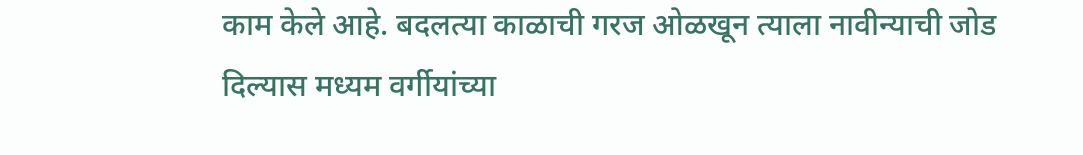काम केले आहे. बदलत्या काळाची गरज ओळखून त्याला नावीन्याची जोड दिल्यास मध्यम वर्गीयांच्या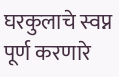घरकुलाचे स्वप्न पूर्ण करणारे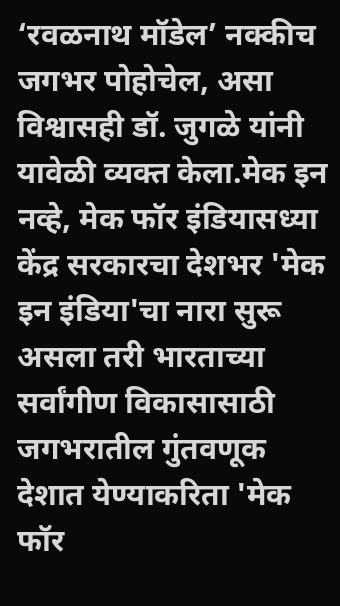‘रवळनाथ मॉडेल’ नक्कीच जगभर पोहोचेल, असा विश्वासही डॉ. जुगळे यांनी यावेळी व्यक्त केला.मेक इन नव्हे, मेक फॉर इंडियासध्या केंद्र सरकारचा देशभर 'मेक इन इंडिया'चा नारा सुरू असला तरी भारताच्या सर्वांगीण विकासासाठी जगभरातील गुंतवणूक देशात येण्याकरिता 'मेक फॉर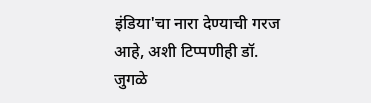इंडिया'चा नारा देण्याची गरज आहे, अशी टिप्पणीही डॉ. जुगळे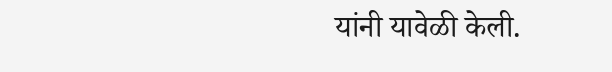यांनी यावेळी केली.